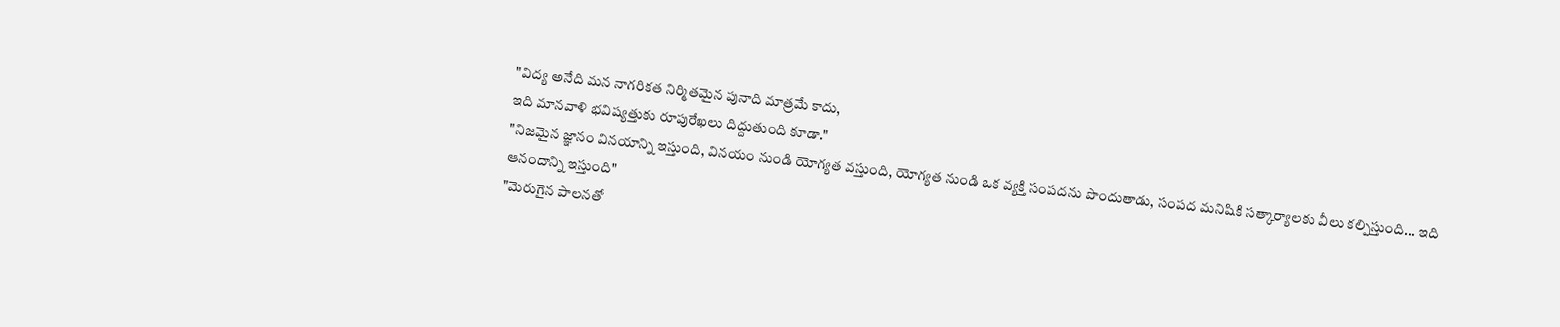"విద్య అనేది మన నాగరికత నిర్మితమైన పునాది మాత్రమే కాదు,
ఇది మానవాళి భవిష్యత్తుకు రూపురేఖలు దిద్దుతుంది కూడా."
"నిజమైన జ్ఞానం వినయాన్ని ఇస్తుంది, వినయం నుండి యోగ్యత వస్తుంది, యోగ్యత నుండి ఒక వ్యక్తి సంపదను పొందుతాడు, సంపద మనిషికి సత్కార్యాలకు వీలు కల్పిస్తుంది... ఇది ఆనందాన్ని ఇస్తుంది"
"మెరుగైన పాలనతో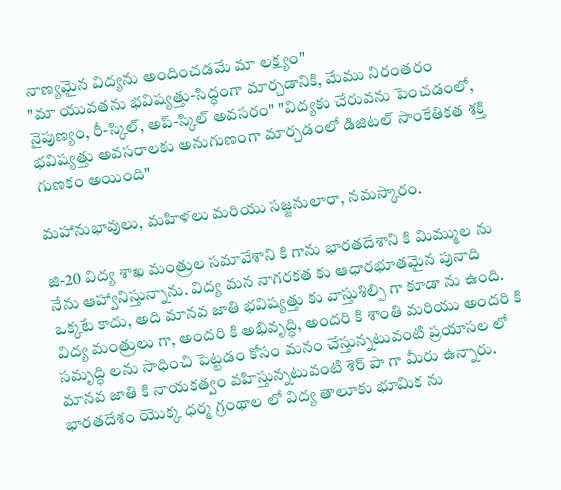నాణ్యమైన విద్యను అందించడమే మా లక్ష్యం"
"మా యువతను భవిష్యత్తు-సిద్ధంగా మార్చడానికి, మేము నిరంతరం నైపుణ్యం, రీ-స్కిల్, అప్-స్కిల్ అవసరం" "విద్యకు చేరువను పెంచడంలో, భవిష్యత్తు అవసరాలకు అనుగుణంగా మార్చడంలో డిజిటల్ సాంకేతికత శక్తి గుణకం అయింది"

మహానుభావులు, మహిళలు మరియు సజ్జనులారా, నమస్కారం.

జి-20 విద్య శాఖ మంత్రుల సమావేశాని కి గాను భారతదేశాని కి మిమ్ముల ను నేను ఆహ్వానిస్తున్నాను. విద్య మన నాగరకత కు ఆధారభూతమైన పునాది ఒక్కటే కాదు, అది మానవ జాతి భవిష్యత్తు కు వాస్తుశిల్పి గా కూడా ను ఉంది. విద్య మంత్రులు గా, అందరి కి అభివృద్ధి, అందరి కి శాంతి మరియు అందరి కి సమృద్ధి లను సాధించి పెట్టడం కోసం మనం చేస్తున్నటువంటి ప్రయాసల లో మానవ జాతి కి నాయకత్వం వహిస్తున్నటువంటి శెర్ పా గా మీరు ఉన్నారు. భారతదేశం యొక్క ధర్మ గ్రంథాల లో విద్య తాలూకు భూమిక ను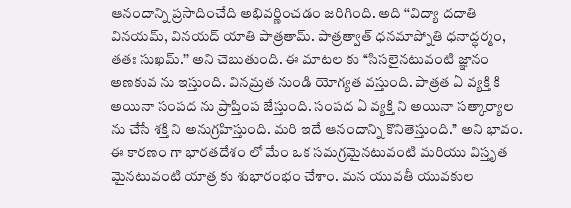ఆనందాన్ని ప్రసాదించేది అభివర్ణించడం జరిగింది. అది ‘‘విద్యా దదాతి వినయమ్, వినయద్ యాతి పాత్రతామ్. పాత్రత్వాత్ ధనమాప్నోతి ధనాద్ధర్మం, తతః సుఖమ్.’’ అని చెబుతుంది. ఈ మాటల కు ‘‘సిసలైనటువంటి జ్ఞానం అణకువ ను ఇస్తుంది. వినమ్రత నుండి యోగ్యత వస్తుంది. పాత్రత ఏ వ్యక్తి కి అయినా సంపద ను ప్రాప్తింప జేస్తుంది. సంపద ఏ వ్యక్తి ని అయినా సత్కార్యాల ను చేసే శక్తి ని అనుగ్రహిస్తుంది. మరి ఇదే ఆనందాన్ని కొనితెస్తుంది.’’ అని భావం. ఈ కారణం గా భారతదేశం లో మేం ఒక సమగ్రమైనటువంటి మరియు విస్తృత మైనటువంటి యాత్ర కు శుభారంభం చేశాం. మన యువతీ యువకుల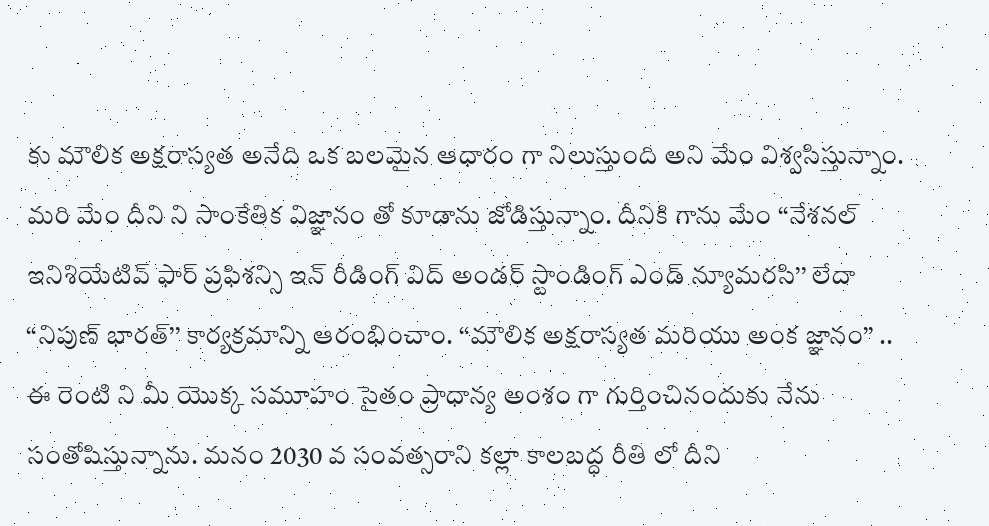కు మౌలిక అక్షరాస్యత అనేది ఒక బలమైన ఆధారం గా నిలుస్తుంది అని మేం విశ్వసిస్తున్నాం. మరి మేం దీని ని సాంకేతిక విజ్ఞానం తో కూడాను జోడిస్తున్నాం. దీనికి గాను మేం ‘‘నేశనల్ ఇనిశియేటివ్ ఫార్ ప్రఫిశన్సి ఇన్ రీడింగ్ విద్ అండర్ స్టాండింగ్ ఎండ్ న్యూమరసి’’ లేదా ‘‘నిపుణ్ భారత్’’ కార్యక్రమాన్ని ఆరంభించాం. ‘‘మౌలిక అక్షరాస్యత మరియు అంక జ్ఞానం’’ .. ఈ రెంటి ని మీ యొక్క సమూహం సైతం ప్రాధాన్య అంశం గా గుర్తించినందుకు నేను సంతోషిస్తున్నాను. మనం 2030 వ సంవత్సరాని కల్లా కాలబద్ధ రీతి లో దీని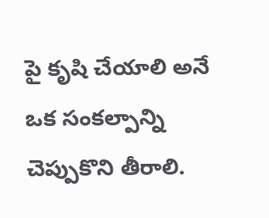పై కృషి చేయాలి అనే ఒక సంకల్పాన్ని చెప్పుకొని తీరాలి.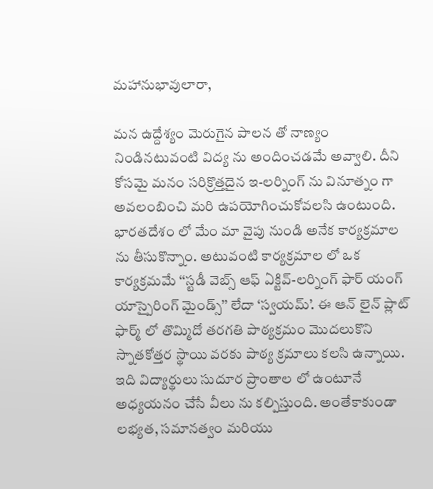మహానుభావులారా,

మన ఉద్దేశ్యం మెరుగైన పాలన తో నాణ్యం నిండినటువంటి విద్య ను అందించడమే అవ్వాలి. దీని కోసమై మనం సరిక్రొత్తదైన ఇ-లర్నింగ్ ను వినూత్నం గా అవలంబించి మరి ఉపయోగించుకోవలసి ఉంటుంది. భారతదేశం లో మేం మా వైపు నుండి అనేక కార్యక్రమాల ను తీసుకొన్నాం. అటువంటి కార్యక్రమాల లో ఒక కార్యక్రమమే ‘‘స్టడీ వెబ్స్ ఆఫ్ ఏక్టివ్-లర్నింగ్ ఫార్ యంగ్ యాస్పైరింగ్ మైండ్స్’’ లేదా ‘స్వయమ్’. ఈ ఆన్ లైన్ ప్లాట్ ఫార్మ్ లో తొమ్మిదో తరగతి పాఠ్యక్రమం మొదలుకొని స్నాతకోత్తర స్థాయి వరకు పాఠ్య క్రమాలు కలసి ఉన్నాయి. ఇది విద్యార్థులు సుదూర ప్రాంతాల లో ఉంటూనే అధ్యయనం చేసే వీలు ను కల్పిస్తుంది. అంతేకాకుండా లభ్యత, సమానత్వం మరియు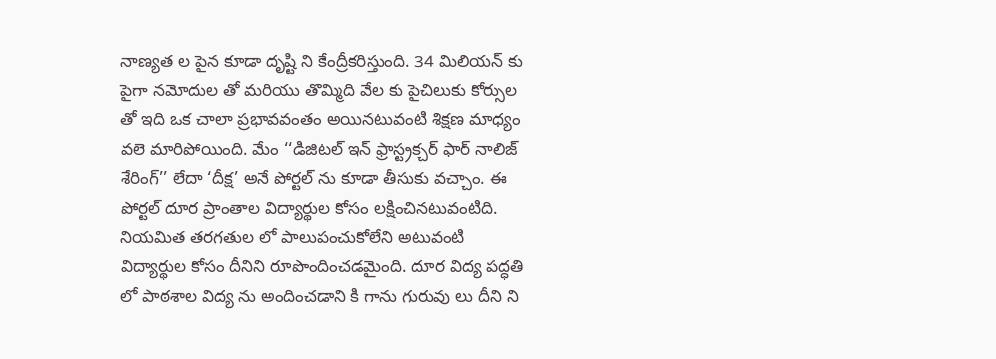నాణ్యత ల పైన కూడా దృష్టి ని కేంద్రీకరిస్తుంది. 34 మిలియన్ కు పైగా నమోదుల తో మరియు తొమ్మిది వేల కు పైచిలుకు కోర్సుల తో ఇది ఒక చాలా ప్రభావవంతం అయినటువంటి శిక్షణ మాధ్యం వలె మారిపోయింది. మేం ‘‘డిజిటల్ ఇన్ ఫ్రాస్ట్రక్చర్ ఫార్ నాలిజ్ శేరింగ్’’ లేదా ‘దీక్ష’ అనే పోర్టల్ ను కూడా తీసుకు వచ్చాం. ఈ పోర్టల్ దూర ప్రాంతాల విద్యార్థుల కోసం లక్షించినటువంటిది. నియమిత తరగతుల లో పాలుపంచుకోలేని అటువంటి విద్యార్థుల కోసం దీనిని రూపొందించడమైంది. దూర విద్య పద్ధతి లో పాఠశాల విద్య ను అందించడాని కి గాను గురువు లు దీని ని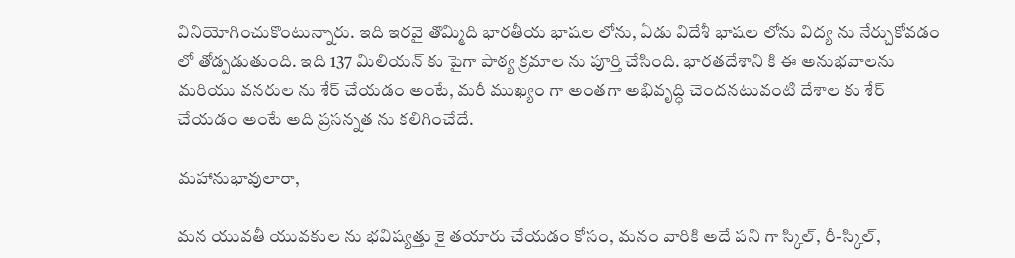వినియోగించుకొంటున్నారు. ఇది ఇరవై తొమ్మిది భారతీయ భాషల లోను, ఏడు విదేశీ భాషల లోను విద్య ను నేర్చుకోవడం లో తోడ్పడుతుంది. ఇది 137 మిలియన్ కు పైగా పాఠ్య క్రమాల ను పూర్తి చేసింది. భారతదేశాని కి ఈ అనుభవాలను మరియు వనరుల ను శేర్ చేయడం అంటే, మరీ ముఖ్యం గా అంతగా అభివృద్ధి చెందనటువంటి దేశాల కు శేర్ చేయడం అంటే అది ప్రసన్నత ను కలిగించేదే.

మహానుభావులారా,

మన యువతీ యువకుల ను భవిష్యత్తు కై తయారు చేయడం కోసం, మనం వారికి అదే పని గా స్కిల్, రీ-స్కిల్,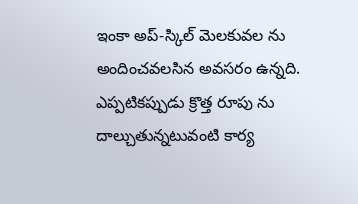ఇంకా అప్-స్కిల్ మెలకువల ను అందించవలసిన అవసరం ఉన్నది. ఎప్పటికప్పుడు క్రొత్త రూపు ను దాల్చుతున్నటువంటి కార్య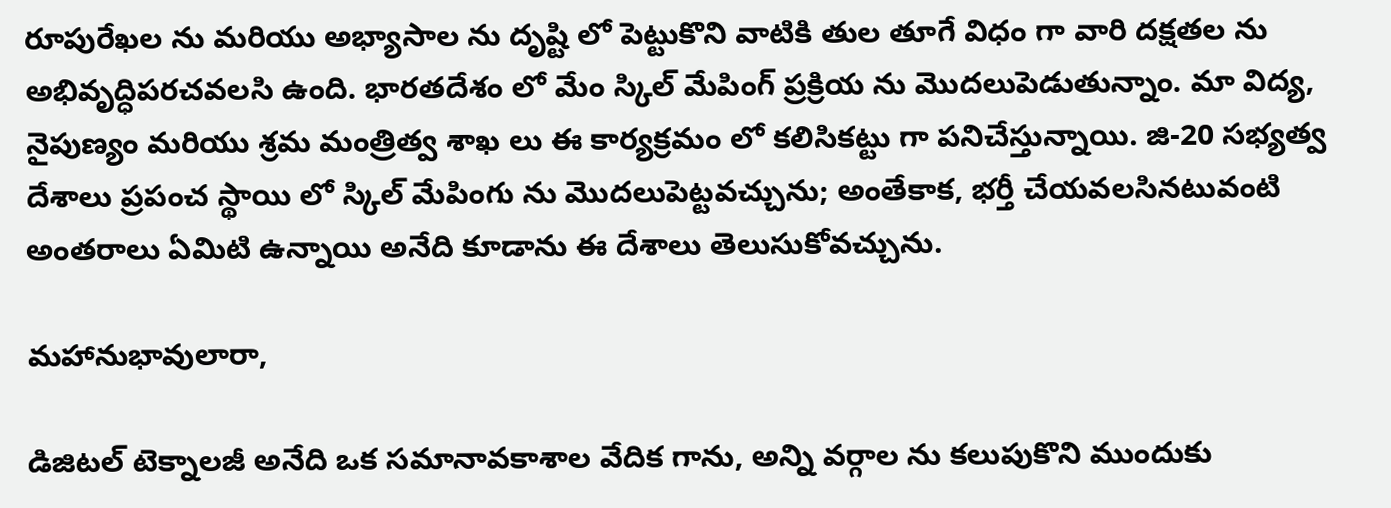రూపురేఖల ను మరియు అభ్యాసాల ను దృష్టి లో పెట్టుకొని వాటికి తుల తూగే విధం గా వారి దక్షతల ను అభివృద్ధిపరచవలసి ఉంది. భారతదేశం లో మేం స్కిల్ మేపింగ్ ప్రక్రియ ను మొదలుపెడుతున్నాం. మా విద్య, నైపుణ్యం మరియు శ్రమ మంత్రిత్వ శాఖ లు ఈ కార్యక్రమం లో కలిసికట్టు గా పనిచేస్తున్నాయి. జి-20 సభ్యత్వ దేశాలు ప్రపంచ స్థాయి లో స్కిల్ మేపింగు ను మొదలుపెట్టవచ్చును; అంతేకాక, భర్తీ చేయవలసినటువంటి అంతరాలు ఏమిటి ఉన్నాయి అనేది కూడాను ఈ దేశాలు తెలుసుకోవచ్చును.

మహానుభావులారా,

డిజిటల్ టెక్నాలజీ అనేది ఒక సమానావకాశాల వేదిక గాను, అన్ని వర్గాల ను కలుపుకొని ముందుకు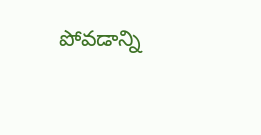పోవడాన్ని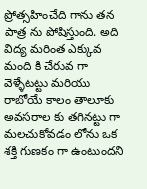ప్రోత్సహించేది గాను తన పాత్ర ను పోషిస్తుంది. అది విద్య మరింత ఎక్కువ మంది కి చేరువ గా వెళ్ళేటట్టు మరియు రాబోయే కాలం తాలూకు అవసరాల కు తగినట్టు గా మలచుకోవడం లోను ఒక శక్తి గుణకం గా ఉంటుందని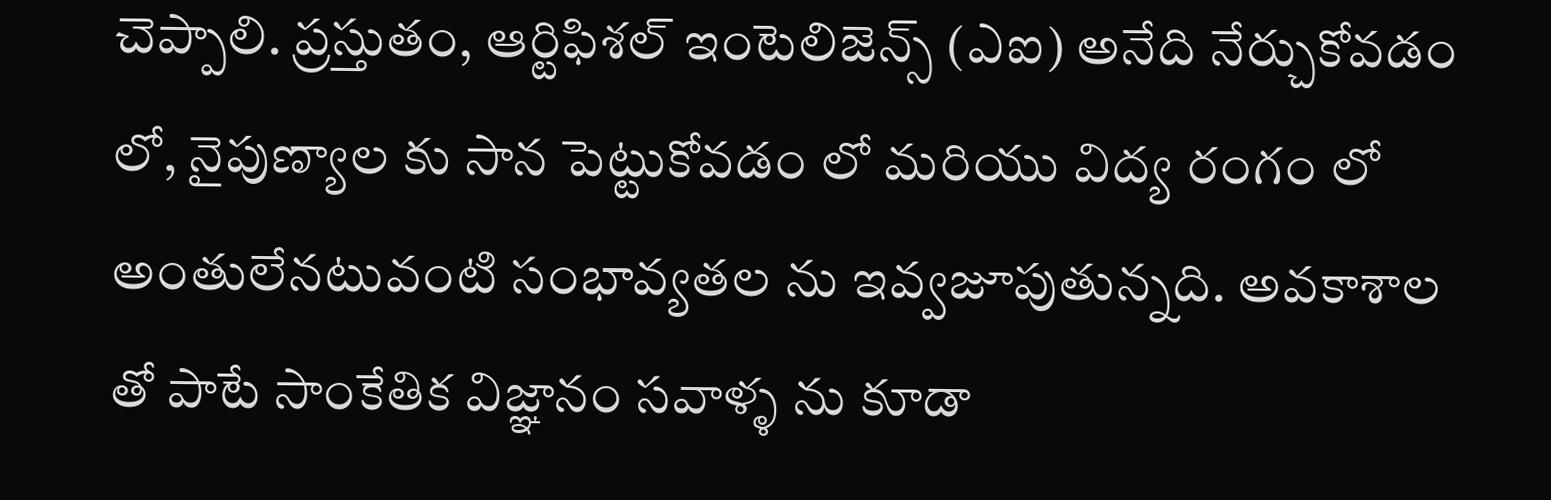చెప్పాలి. ప్రస్తుతం, ఆర్టిఫిశల్ ఇంటెలిజెన్స్ (ఎఐ) అనేది నేర్చుకోవడం లో, నైపుణ్యాల కు సాన పెట్టుకోవడం లో మరియు విద్య రంగం లో అంతులేనటువంటి సంభావ్యతల ను ఇవ్వజూపుతున్నది. అవకాశాల తో పాటే సాంకేతిక విజ్ఞానం సవాళ్ళ ను కూడా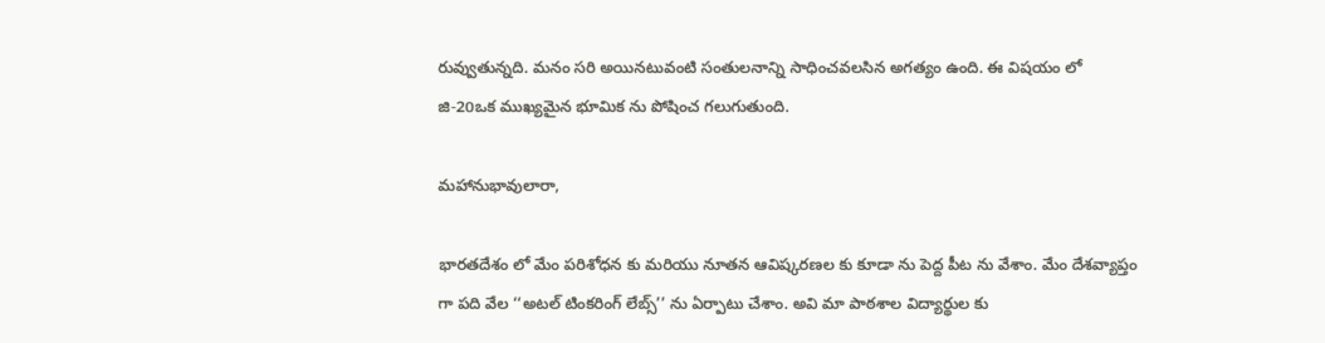రువ్వుతున్నది. మనం సరి అయినటువంటి సంతులనాన్ని సాధించవలసిన అగత్యం ఉంది. ఈ విషయం లో జి-20ఒక ముఖ్యమైన భూమిక ను పోషించ గలుగుతుంది.

మహానుభావులారా,

భారతదేశం లో మేం పరిశోధన కు మరియు నూతన ఆవిష్కరణల కు కూడా ను పెద్ద పీట ను వేశాం. మేం దేశవ్యాప్తం గా పది వేల ‘‘అటల్ టింకరింగ్ లేబ్స్’’ ను ఏర్పాటు చేశాం. అవి మా పాఠశాల విద్యార్థుల కు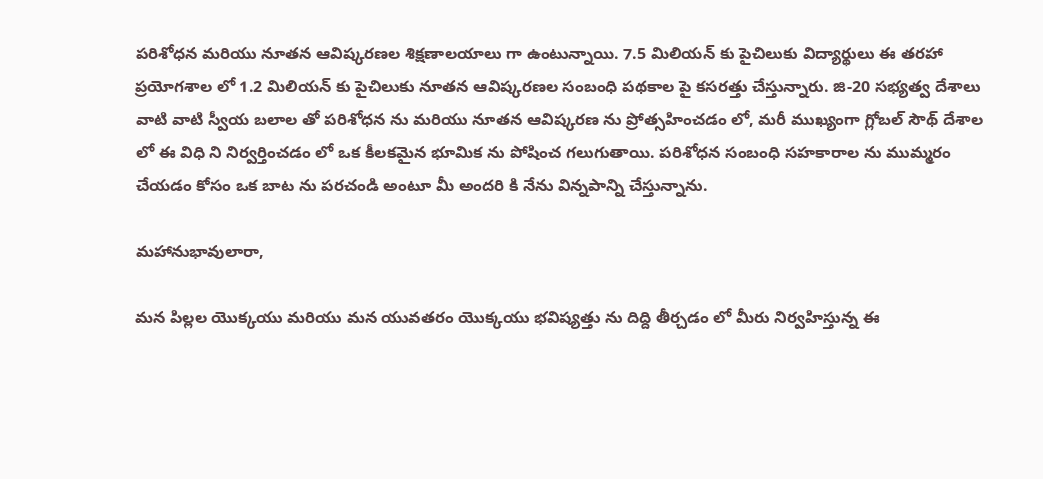పరిశోధన మరియు నూతన ఆవిష్కరణల శిక్షణాలయాలు గా ఉంటున్నాయి. 7.5 మిలియన్ కు పైచిలుకు విద్యార్థులు ఈ తరహా ప్రయోగశాల లో 1.2 మిలియన్ కు పైచిలుకు నూతన ఆవిష్కరణల సంబంధి పథకాల పై కసరత్తు చేస్తున్నారు. జి-20 సభ్యత్వ దేశాలు వాటి వాటి స్వీయ బలాల తో పరిశోధన ను మరియు నూతన ఆవిష్కరణ ను ప్రోత్సహించడం లో, మరీ ముఖ్యంగా గ్లోబల్ సౌథ్ దేశాల లో ఈ విధి ని నిర్వర్తించడం లో ఒక కీలకమైన భూమిక ను పోషించ గలుగుతాయి. పరిశోధన సంబంధి సహకారాల ను ముమ్మరం చేయడం కోసం ఒక బాట ను పరచండి అంటూ మీ అందరి కి నేను విన్నపాన్ని చేస్తున్నాను.

మహానుభావులారా,

మన పిల్లల యొక్కయు మరియు మన యువతరం యొక్కయు భవిష్యత్తు ను దిద్ది తీర్చడం లో మీరు నిర్వహిస్తున్న ఈ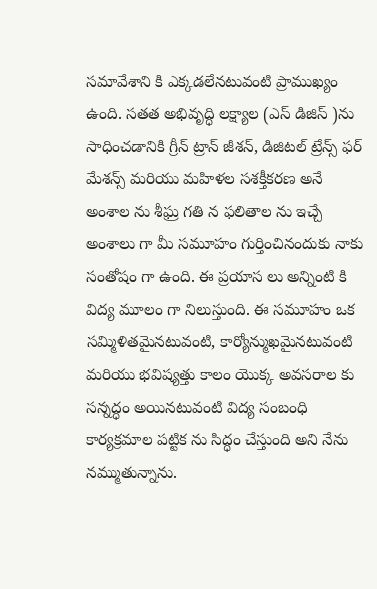సమావేశాని కి ఎక్కడలేనటువంటి ప్రాముఖ్యం ఉంది. సతత అభివృద్ధి లక్ష్యాల (ఎస్ డిజిస్ )ను సాధించడానికి గ్రీన్ ట్రాన్ జీశన్, డిజిటల్ ట్రేన్స్ ఫర్ మేశన్స్ మరియు మహిళల సశక్తీకరణ అనే అంశాల ను శీఘ్ర గతి న ఫలితాల ను ఇచ్చే అంశాలు గా మీ సమూహం గుర్తించినందుకు నాకు సంతోషం గా ఉంది. ఈ ప్రయాస లు అన్నింటి కి విద్య మూలం గా నిలుస్తుంది. ఈ సమూహం ఒక సమ్మిళితమైనటువంటి, కార్యోన్ముఖమైనటువంటి మరియు భవిష్యత్తు కాలం యొక్క అవసరాల కు సన్నద్ధం అయినటువంటి విద్య సంబంధి కార్యక్రమాల పట్టిక ను సిద్ధం చేస్తుంది అని నేను నమ్ముతున్నాను.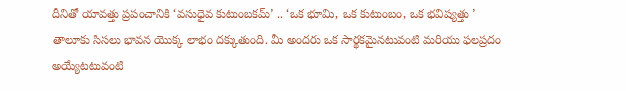దీనితో యావత్తు ప్రపంచానికి ‘వసుధైవ కుటుంబకమ్’ .. ‘ఒక భూమి, ఒక కుటుంబం, ఒక భవిష్యత్తు ’ తాలూకు సిసలు భావన యొక్క లాభం దక్కుతుంది. మీ అందరు ఒక సార్థకమైనటువంటి మరియు ఫలప్రదం అయ్యేటటువంటి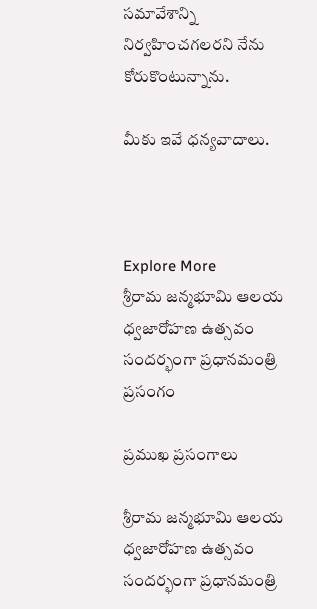సమావేశాన్ని నిర్వహించగలరని నేను కోరుకొంటున్నాను.

మీకు ఇవే ధన్యవాదాలు.



Explore More
శ్రీరామ జన్మభూమి ఆలయ ధ్వజారోహణ ఉత్సవం సందర్భంగా ప్రధానమంత్రి ప్రసంగం

ప్రముఖ ప్రసంగాలు

శ్రీరామ జన్మభూమి ఆలయ ధ్వజారోహణ ఉత్సవం సందర్భంగా ప్రధానమంత్రి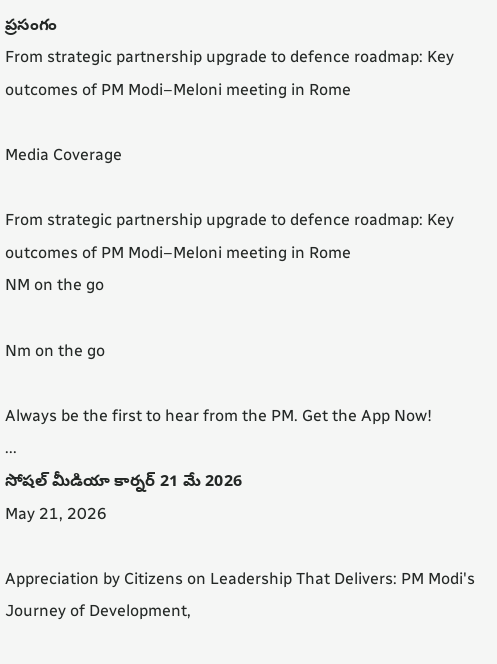ప్రసంగం
From strategic partnership upgrade to defence roadmap: Key outcomes of PM Modi–Meloni meeting in Rome

Media Coverage

From strategic partnership upgrade to defence roadmap: Key outcomes of PM Modi–Meloni meeting in Rome
NM on the go

Nm on the go

Always be the first to hear from the PM. Get the App Now!
...
సోషల్ మీడియా కార్నర్ 21 మే 2026
May 21, 2026

Appreciation by Citizens on Leadership That Delivers: PM Modi's Journey of Development,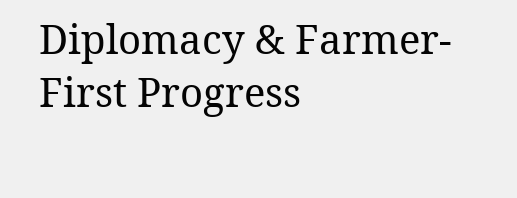Diplomacy & Farmer-First Progress